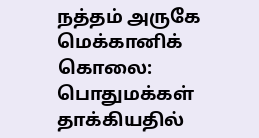நத்தம் அருகே மெக்கானிக் கொலை: பொதுமக்கள் தாக்கியதில்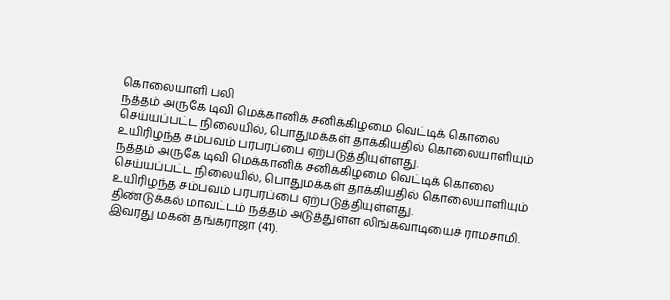கொலையாளி பலி
நத்தம் அருகே டிவி மெக்கானிக் சனிக்கிழமை வெட்டிக் கொலை செய்யப்பட்ட நிலையில், பொதுமக்கள் தாக்கியதில் கொலையாளியும் உயிரிழந்த சம்பவம் பரபரப்பை ஏற்படுத்தியுள்ளது.
நத்தம் அருகே டிவி மெக்கானிக் சனிக்கிழமை வெட்டிக் கொலை செய்யப்பட்ட நிலையில், பொதுமக்கள் தாக்கியதில் கொலையாளியும் உயிரிழந்த சம்பவம் பரபரப்பை ஏற்படுத்தியுள்ளது.
திண்டுக்கல் மாவட்டம் நத்தம் அடுத்துள்ள லிங்கவாடியைச் ராமசாமி. இவரது மகன் தங்கராஜா (41).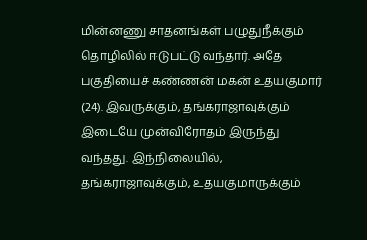மின்னணு சாதனங்கள் பழுதுநீக்கும் தொழிலில் ஈடுபட்டு வந்தார். அதே பகுதியைச் கண்ணன் மகன் உதயகுமார் (24). இவருக்கும், தங்கராஜாவுக்கும் இடையே முன்விரோதம் இருந்து வந்தது. இந்நிலையில், தங்கராஜாவுக்கும், உதயகுமாருக்கும்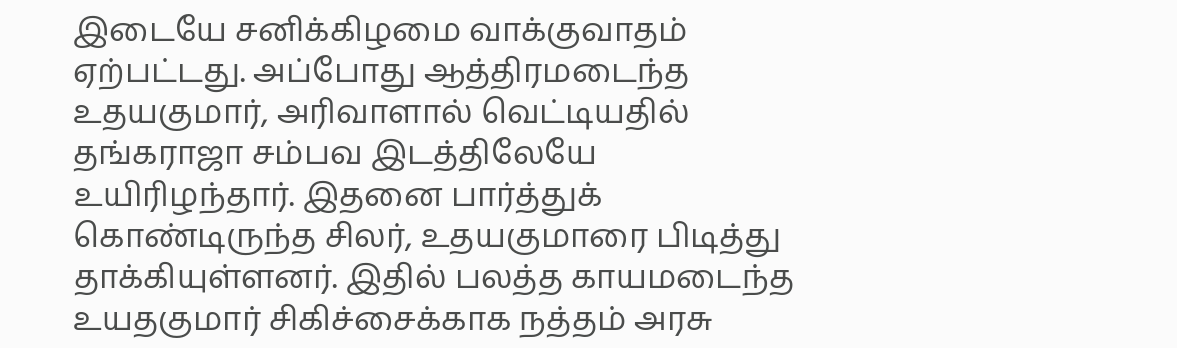இடையே சனிக்கிழமை வாக்குவாதம் ஏற்பட்டது. அப்போது ஆத்திரமடைந்த உதயகுமார், அரிவாளால் வெட்டியதில் தங்கராஜா சம்பவ இடத்திலேயே உயிரிழந்தார். இதனை பார்த்துக் கொண்டிருந்த சிலர், உதயகுமாரை பிடித்து தாக்கியுள்ளனர். இதில் பலத்த காயமடைந்த உயதகுமார் சிகிச்சைக்காக நத்தம் அரசு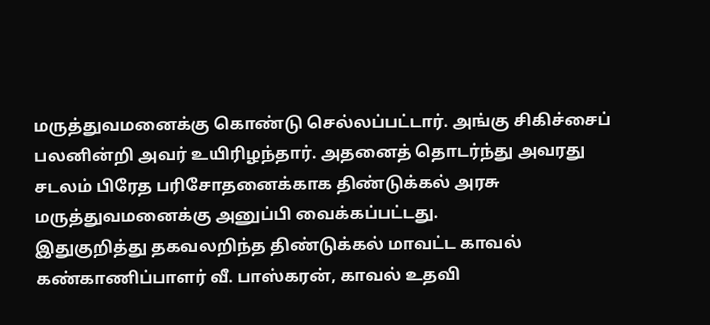மருத்துவமனைக்கு கொண்டு செல்லப்பட்டார். அங்கு சிகிச்சைப் பலனின்றி அவர் உயிரிழந்தார். அதனைத் தொடர்ந்து அவரது சடலம் பிரேத பரிசோதனைக்காக திண்டுக்கல் அரசு மருத்துவமனைக்கு அனுப்பி வைக்கப்பட்டது.
இதுகுறித்து தகவலறிந்த திண்டுக்கல் மாவட்ட காவல் கண்காணிப்பாளர் வீ. பாஸ்கரன், காவல் உதவி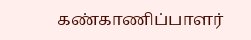கண்காணிப்பாளர்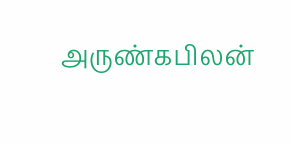அருண்கபிலன்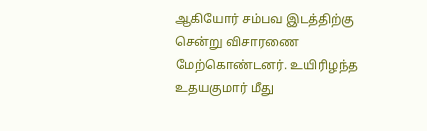ஆகியோர் சம்பவ இடத்திற்கு சென்று விசாரணை மேற்கொண்டனர். உயிரிழந்த உதயகுமார் மீது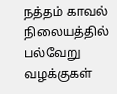நத்தம் காவல் நிலையத்தில் பல்வேறு வழக்குகள்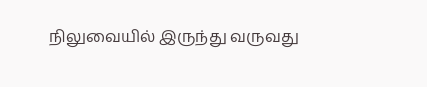நிலுவையில் இருந்து வருவது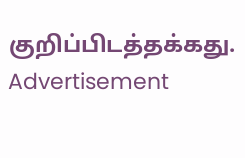குறிப்பிடத்தக்கது.
Advertisement